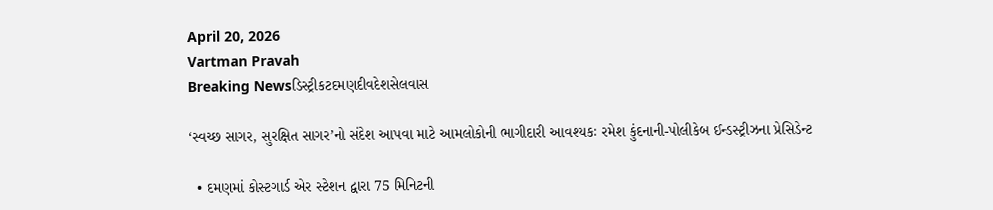April 20, 2026
Vartman Pravah
Breaking Newsડિસ્ટ્રીકટદમણદીવદેશસેલવાસ

‘સ્‍વચ્‍છ સાગર, સુરક્ષિત સાગર’નો સંદેશ આપવા માટે આમલોકોની ભાગીદારી આવશ્‍યકઃ રમેશ કુંદનાની-પોલીકેબ ઈન્‍ડસ્‍ટ્રીઝના પ્રેસિડેન્‍ટ

  • દમણમાં કોસ્‍ટગાર્ડ એર સ્‍ટેશન દ્વારા 75 મિનિટની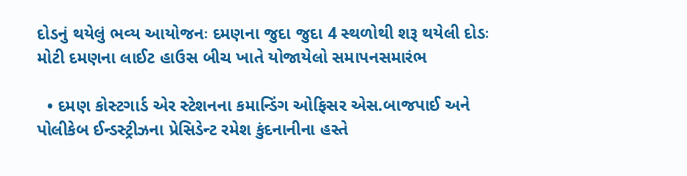દોડનું થયેલું ભવ્‍ય આયોજનઃ દમણના જુદા જુદા 4 સ્‍થળોથી શરૂ થયેલી દોડઃ મોટી દમણના લાઈટ હાઉસ બીચ ખાતે યોજાયેલો સમાપનસમારંભ

  • દમણ કોસ્‍ટગાર્ડ એર સ્‍ટેશનના કમાન્‍ડિંગ ઓફિસર એસ.બાજપાઈ અને પોલીકેબ ઈન્‍ડસ્‍ટ્રીઝના પ્રેસિડેન્‍ટ રમેશ કુંદનાનીના હસ્‍તે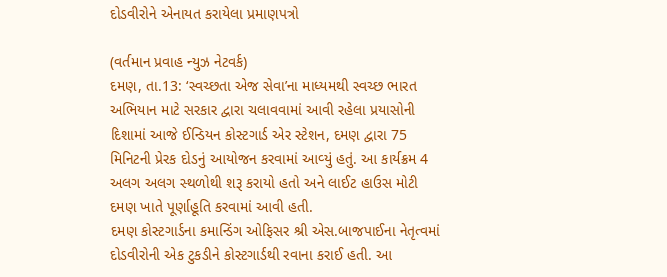દોડવીરોને એનાયત કરાયેલા પ્રમાણપત્રો

(વર્તમાન પ્રવાહ ન્‍યુઝ નેટવર્ક)
દમણ, તા.13: ‘સ્‍વચ્‍છતા એજ સેવા’ના માધ્‍યમથી સ્‍વચ્‍છ ભારત અભિયાન માટે સરકાર દ્વારા ચલાવવામાં આવી રહેલા પ્રયાસોની દિશામાં આજે ઈન્‍ડિયન કોસ્‍ટગાર્ડ એર સ્‍ટેશન, દમણ દ્વારા 75 મિનિટની પ્રેરક દોડનું આયોજન કરવામાં આવ્‍યું હતું. આ કાર્યક્રમ 4 અલગ અલગ સ્‍થળોથી શરૂ કરાયો હતો અને લાઈટ હાઉસ મોટી દમણ ખાતે પૂર્ણાહૂતિ કરવામાં આવી હતી.
દમણ કોસ્‍ટગાર્ડના કમાન્‍ડિંગ ઓફિસર શ્રી એસ.બાજપાઈના નેતૃત્‍વમાં દોડવીરોની એક ટુકડીને કોસ્‍ટગાર્ડથી રવાના કરાઈ હતી. આ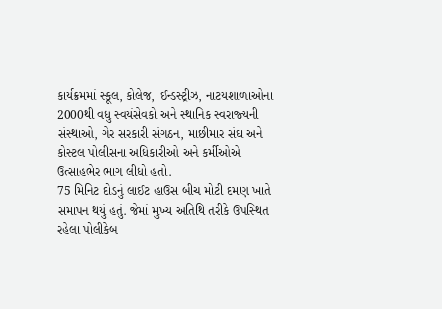કાર્યક્રમમાં સ્‍કૂલ, કોલેજ, ઈન્‍ડસ્‍ટ્રીઝ, નાટયશાળાઓના 2000થી વધુ સ્‍વયંસેવકો અને સ્‍થાનિક સ્‍વરાજ્‍યની સંસ્‍થાઓ, ગેર સરકારી સંગઠન, માછીમાર સંઘ અને કોસ્‍ટલ પોલીસના અધિકારીઓ અને કર્મીઓએ ઉત્‍સાહભેર ભાગ લીધો હતો.
75 મિનિટ દોડનું લાઈટ હાઉસ બીચ મોટી દમણ ખાતે સમાપન થયું હતું. જેમાં મુખ્‍ય અતિથિ તરીકે ઉપસ્‍થિત રહેલા પોલીકેબ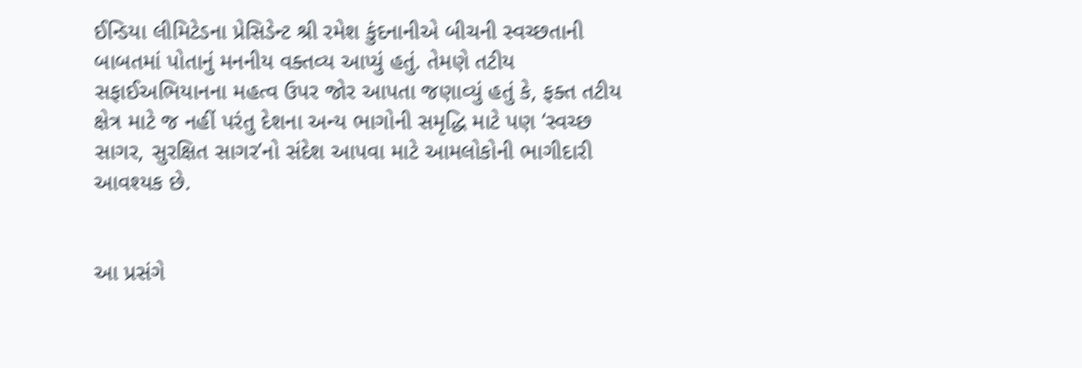ઈન્‍ડિયા લીમિટેડના પ્રેસિડેન્‍ટ શ્રી રમેશ કુંદનાનીએ બીચની સ્‍વચ્‍છતાની બાબતમાં પોતાનું મનનીય વક્‍તવ્‍ય આપ્‍યું હતું. તેમણે તટીય સફાઈઅભિયાનના મહત્‍વ ઉપર જોર આપતા જણાવ્‍યું હતું કે, ફક્‍ત તટીય ક્ષેત્ર માટે જ નહીં પરંતુ દેશના અન્‍ય ભાગોની સમૃદ્ધિ માટે પણ ‘સ્‍વચ્‍છ સાગર, સુરક્ષિત સાગર’નો સંદેશ આપવા માટે આમલોકોની ભાગીદારી આવશ્‍યક છે.


આ પ્રસંગે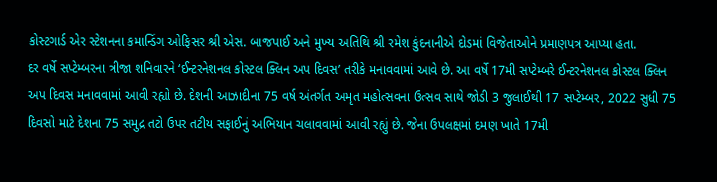કોસ્‍ટગાર્ડ એર સ્‍ટેશનના કમાન્‍ડિંગ ઓફિસર શ્રી એસ. બાજપાઈ અને મુખ્‍ય અતિથિ શ્રી રમેશ કુંદનાનીએ દોડમાં વિજેતાઓને પ્રમાણપત્ર આપ્‍યા હતા.
દર વર્ષે સપ્‍ટેમ્‍બરના ત્રીજા શનિવારને ‘ઈન્‍ટરનેશનલ કોસ્‍ટલ ક્‍લિન અપ દિવસ’ તરીકે મનાવવામાં આવે છે. આ વર્ષે 17મી સપ્‍ટેમ્‍બરે ઈન્‍ટરનેશનલ કોસ્‍ટલ ક્‍લિન અપ દિવસ મનાવવામાં આવી રહ્યો છે. દેશની આઝાદીના 75 વર્ષ અંતર્ગત અમૃત મહોત્‍સવના ઉત્‍સવ સાથે જોડી 3 જુલાઈથી 17 સપ્‍ટેમ્‍બર, 2022 સુધી 75 દિવસો માટે દેશના 75 સમુદ્ર તટો ઉપર તટીય સફાઈનું અભિયાન ચલાવવામાં આવી રહ્યું છે. જેના ઉપલક્ષમાં દમણ ખાતે 17મી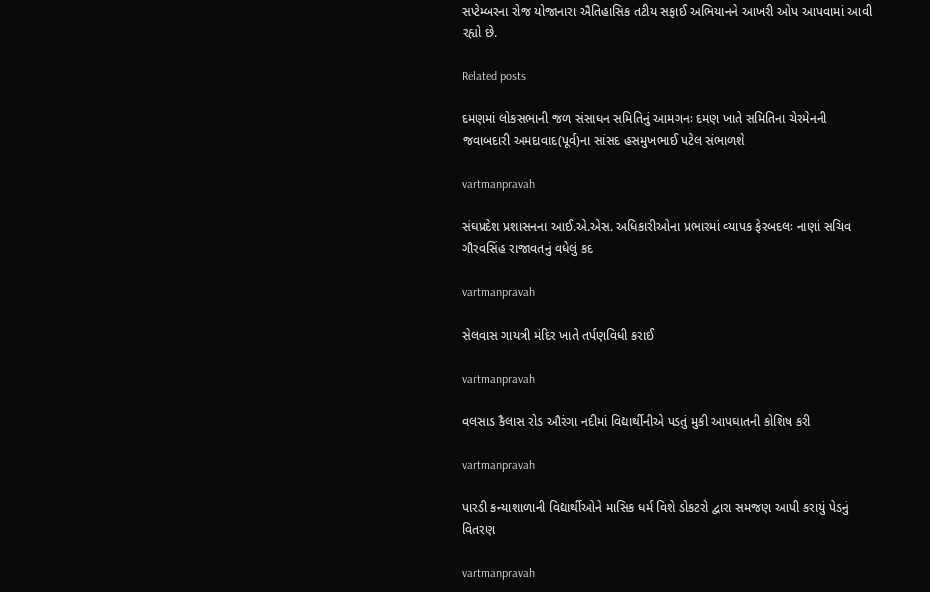સપ્‍ટેમ્‍બરના રોજ યોજાનારા ઐતિહાસિક તટીય સફાઈ અભિયાનને આખરી ઓપ આપવામાં આવી રહ્યો છે.

Related posts

દમણમાં લોકસભાની જળ સંસાધન સમિતિનું આમગનઃ દમણ ખાતે સમિતિના ચેરમેનની જવાબદારી અમદાવાદ(પૂર્વ)ના સાંસદ હસમુખભાઈ પટેલ સંભાળશે

vartmanpravah

સંઘપ્રદેશ પ્રશાસનના આઈ.એ.એસ. અધિકારીઓના પ્રભારમાં વ્‍યાપક ફેરબદલઃ નાણાં સચિવ ગૌરવસિંહ રાજાવતનું વધેલું કદ

vartmanpravah

સેલવાસ ગાયત્રી મંદિર ખાતે તર્પણવિધી કરાઈ

vartmanpravah

વલસાડ કૈલાસ રોડ ઔરંગા નદીમાં વિદ્યાર્થીનીએ પડતું મુકી આપઘાતની કોશિષ કરી

vartmanpravah

પારડી કન્‍યાશાળાની વિદ્યાર્થીઓને માસિક ધર્મ વિશે ડોકટરો દ્વારા સમજણ આપી કરાયું પેડનું વિતરણ

vartmanpravah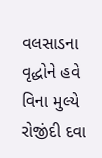વલસાડના વૃદ્ધોને હવે વિના મુલ્‍યે રોજીંદી દવા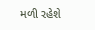મળી રહેશે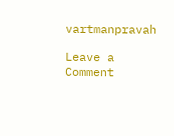vartmanpravah

Leave a Comment